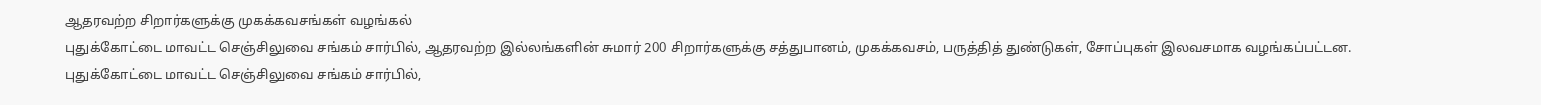ஆதரவற்ற சிறார்களுக்கு முகக்கவசங்கள் வழங்கல்
புதுக்கோட்டை மாவட்ட செஞ்சிலுவை சங்கம் சார்பில், ஆதரவற்ற இல்லங்களின் சுமார் 200 சிறார்களுக்கு சத்துபானம், முகக்கவசம், பருத்தித் துண்டுகள், சோப்புகள் இலவசமாக வழங்கப்பட்டன.
புதுக்கோட்டை மாவட்ட செஞ்சிலுவை சங்கம் சார்பில்,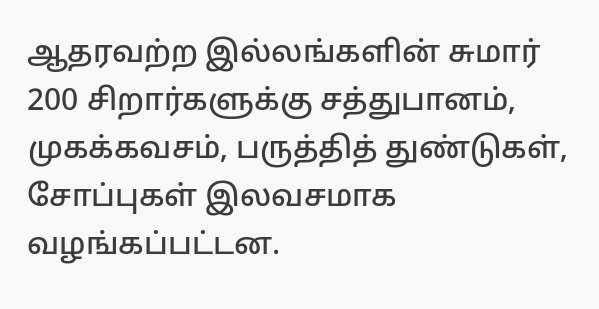ஆதரவற்ற இல்லங்களின் சுமார் 200 சிறார்களுக்கு சத்துபானம், முகக்கவசம், பருத்தித் துண்டுகள், சோப்புகள் இலவசமாக வழங்கப்பட்டன.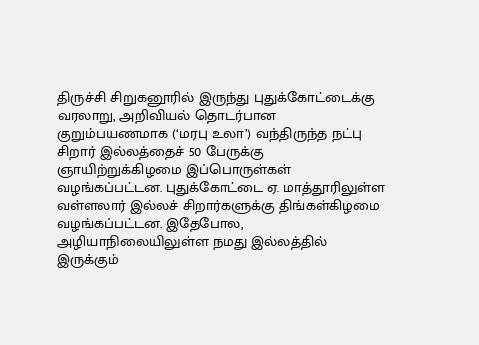திருச்சி சிறுகனூரில் இருந்து புதுக்கோட்டைக்கு வரலாறு, அறிவியல் தொடர்பான குறும்பயணமாக (‘மரபு உலா’) வந்திருந்த நட்பு சிறார் இல்லத்தைச் 50 பேருக்கு ஞாயிற்றுக்கிழமை இப்பொருள்கள் வழங்கப்பட்டன. புதுக்கோட்டை ஏ. மாத்தூரிலுள்ள வள்ளலார் இல்லச் சிறார்களுக்கு திங்கள்கிழமை வழங்கப்பட்டன. இதேபோல, அழியாநிலையிலுள்ள நமது இல்லத்தில் இருக்கும்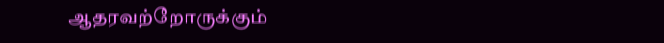ஆதரவற்றோருக்கும்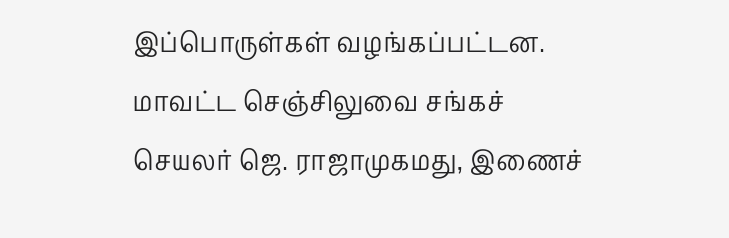இப்பொருள்கள் வழங்கப்பட்டன. மாவட்ட செஞ்சிலுவை சங்கச் செயலர் ஜெ. ராஜாமுகமது, இணைச்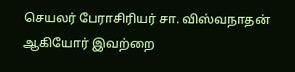செயலர் பேராசிரியர் சா. விஸ்வநாதன் ஆகியோர் இவற்றை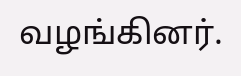வழங்கினர்.